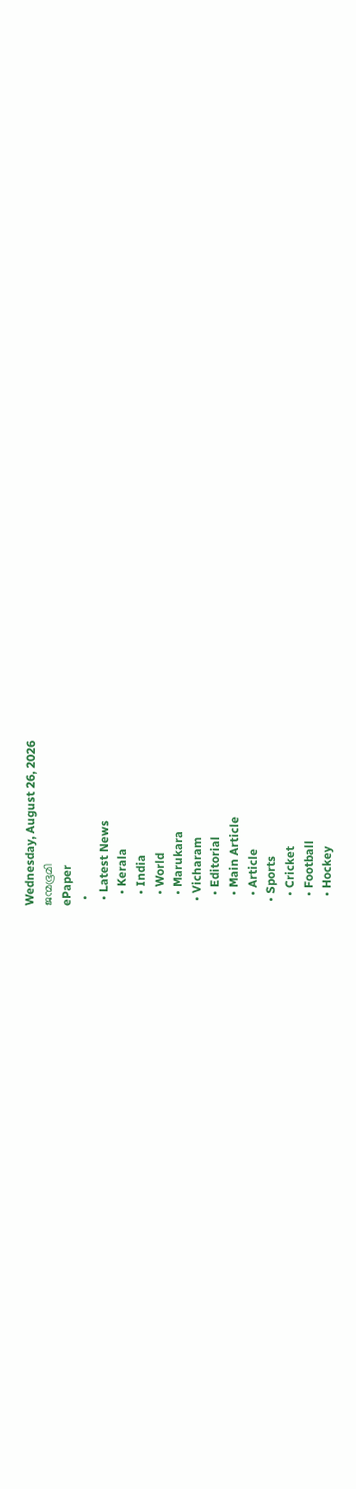Wednesday, August 26, 2026
ജന്മഭൂമി
ePaper
  •
  • Latest News
    • Kerala
    • India
    • World
    • Marukara
  • Vicharam
    • Editorial
    • Main Article
    • Article
  • Sports
    • Cricket
    • Football
    • Hockey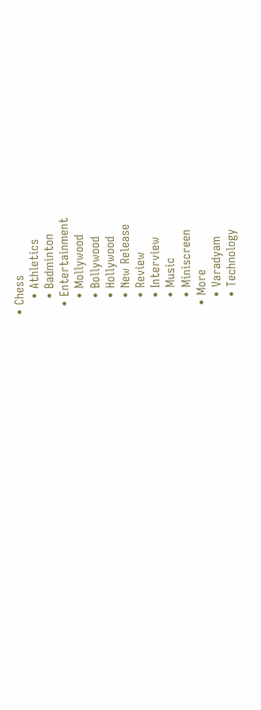• Chess
    • Athletics
    • Badminton
  • Entertainment
    • Mollywood
    • Bollywood
    • Hollywood
    • New Release
    • Review
    • Interview
    • Music
    • Miniscreen
  • More
    • Varadyam
    • Technology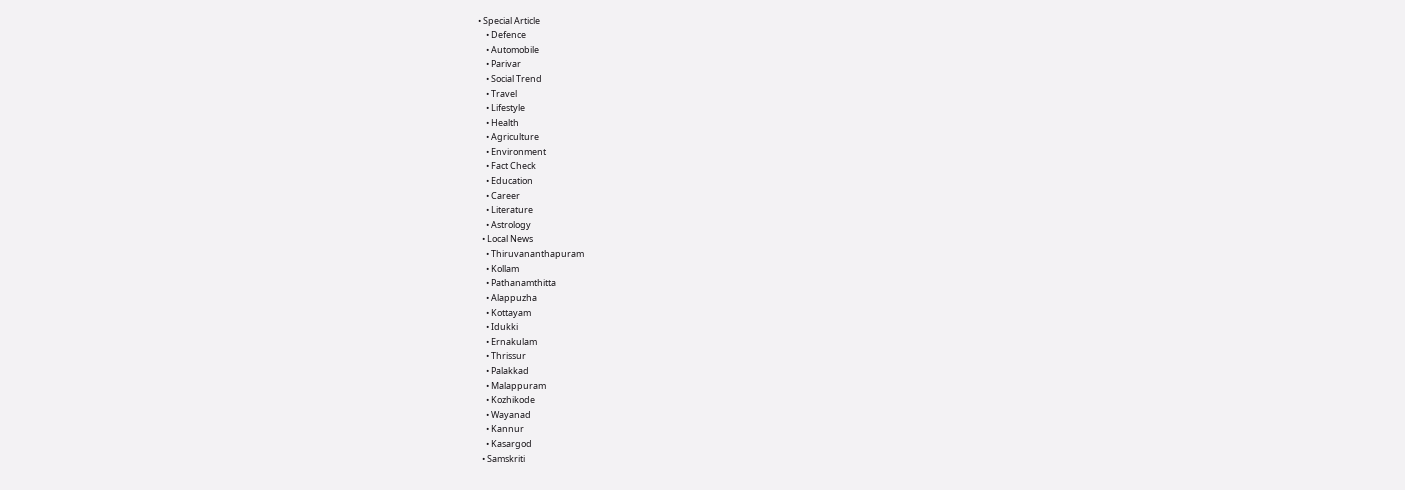• Special Article
    • Defence
    • Automobile
    • Parivar
    • Social Trend
    • Travel
    • Lifestyle
    • Health
    • Agriculture
    • Environment
    • Fact Check
    • Education
    • Career
    • Literature
    • Astrology
  • Local News
    • Thiruvananthapuram
    • Kollam
    • Pathanamthitta
    • Alappuzha
    • Kottayam
    • Idukki
    • Ernakulam
    • Thrissur
    • Palakkad
    • Malappuram
    • Kozhikode
    • Wayanad
    • Kannur
    • Kasargod
  • Samskriti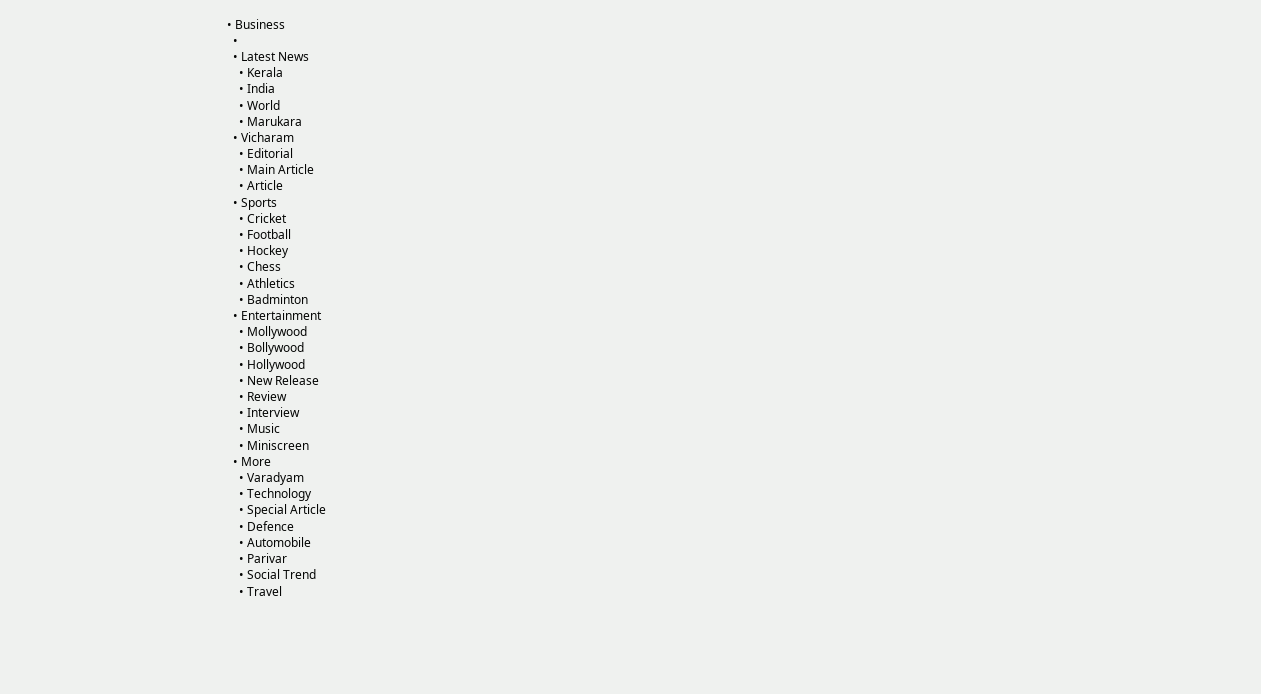• Business
  •
  • Latest News
    • Kerala
    • India
    • World
    • Marukara
  • Vicharam
    • Editorial
    • Main Article
    • Article
  • Sports
    • Cricket
    • Football
    • Hockey
    • Chess
    • Athletics
    • Badminton
  • Entertainment
    • Mollywood
    • Bollywood
    • Hollywood
    • New Release
    • Review
    • Interview
    • Music
    • Miniscreen
  • More
    • Varadyam
    • Technology
    • Special Article
    • Defence
    • Automobile
    • Parivar
    • Social Trend
    • Travel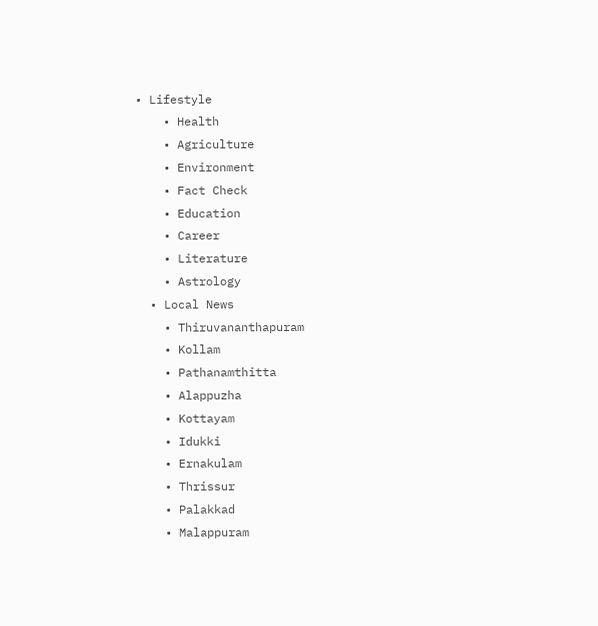• Lifestyle
    • Health
    • Agriculture
    • Environment
    • Fact Check
    • Education
    • Career
    • Literature
    • Astrology
  • Local News
    • Thiruvananthapuram
    • Kollam
    • Pathanamthitta
    • Alappuzha
    • Kottayam
    • Idukki
    • Ernakulam
    • Thrissur
    • Palakkad
    • Malappuram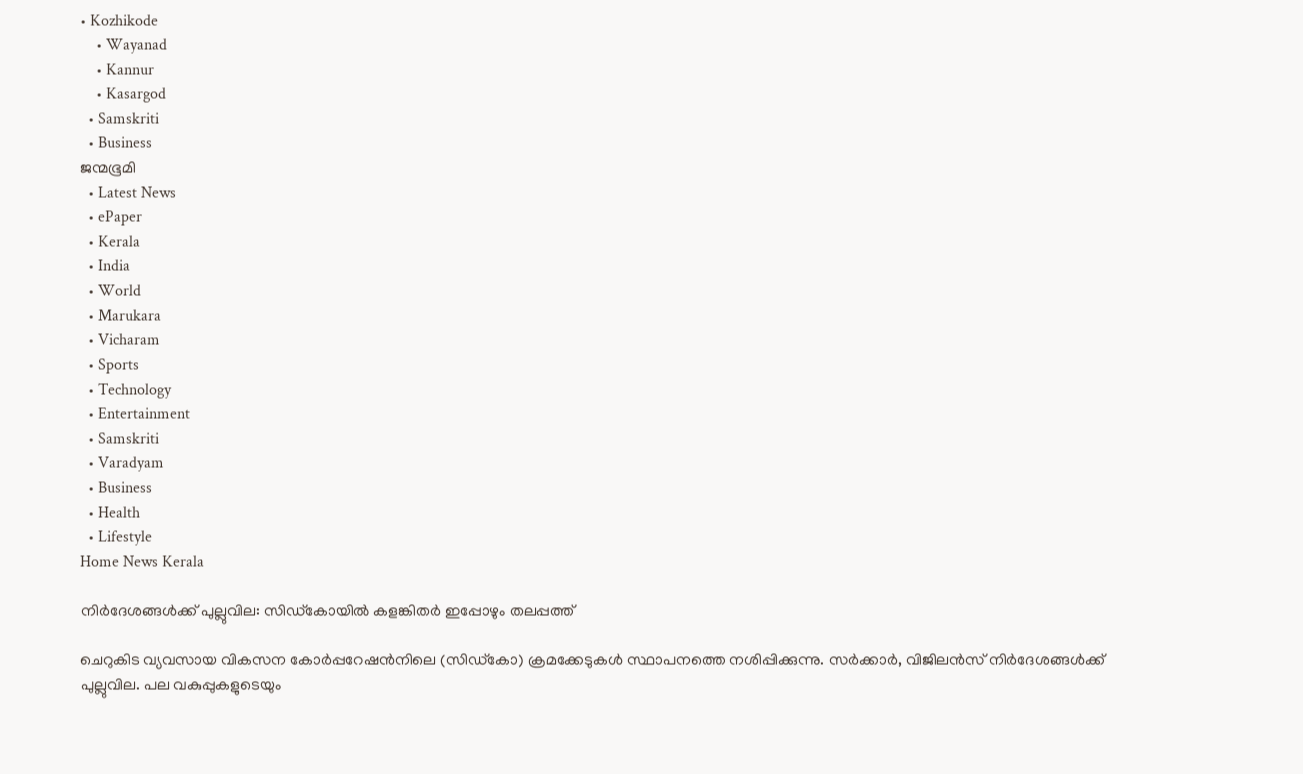• Kozhikode
    • Wayanad
    • Kannur
    • Kasargod
  • Samskriti
  • Business
ജന്മഭൂമി
  • Latest News
  • ePaper
  • Kerala
  • India
  • World
  • Marukara
  • Vicharam
  • Sports
  • Technology
  • Entertainment
  • Samskriti
  • Varadyam
  • Business
  • Health
  • Lifestyle
Home News Kerala

നിര്‍ദേശങ്ങള്‍ക്ക് പുല്ലുവില: സിഡ്‌കോയില്‍ കളങ്കിതര്‍ ഇപ്പോഴും തലപ്പത്ത്

ചെറുകിട വ്യവസായ വികസന കോര്‍പ്പറേഷന്‍നിലെ (സിഡ്‌കോ) ക്രമക്കേടുകള്‍ സ്ഥാപനത്തെ നശിപ്പിക്കുന്നു. സര്‍ക്കാര്‍, വിജിലന്‍സ് നിര്‍ദേശങ്ങള്‍ക്ക് പുല്ലുവില. പല വകുപ്പുകളുടെയും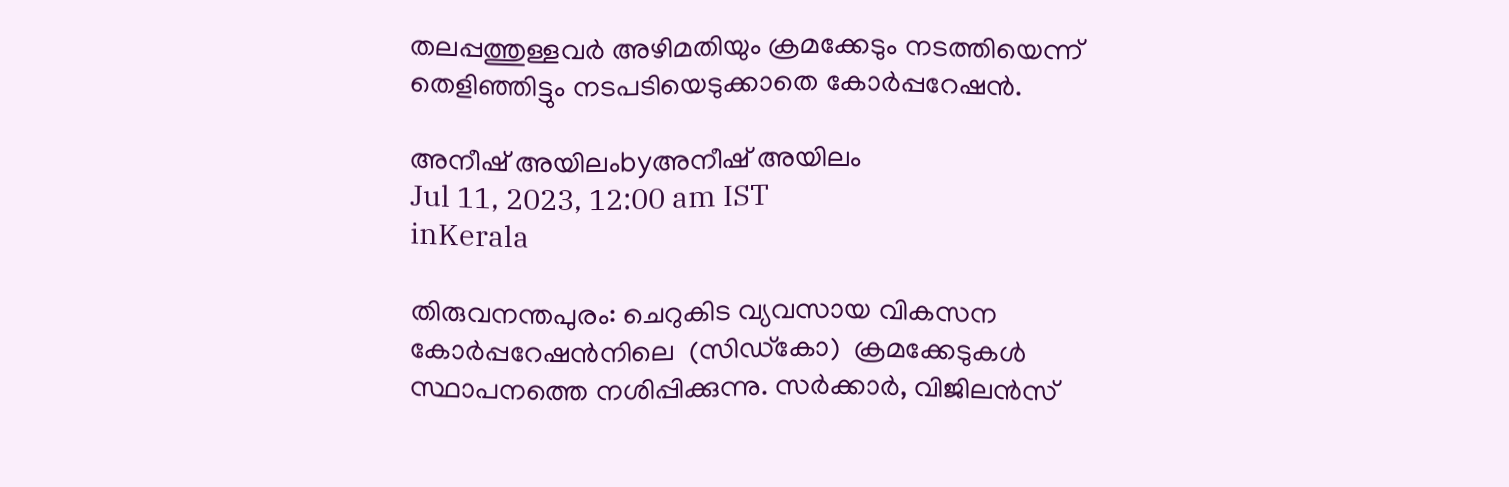തലപ്പത്തുള്ളവര്‍ അഴിമതിയും ക്രമക്കേടും നടത്തിയെന്ന് തെളിഞ്ഞിട്ടും നടപടിയെടുക്കാതെ കോര്‍പ്പറേഷന്‍.

അനീഷ് അയിലംbyഅനീഷ് അയിലം
Jul 11, 2023, 12:00 am IST
inKerala

തിരുവനന്തപുരം: ചെറുകിട വ്യവസായ വികസന കോര്‍പ്പറേഷന്‍നിലെ  (സിഡ്‌കോ)  ക്രമക്കേടുകള്‍ സ്ഥാപനത്തെ നശിപ്പിക്കുന്നു. സര്‍ക്കാര്‍, വിജിലന്‍സ്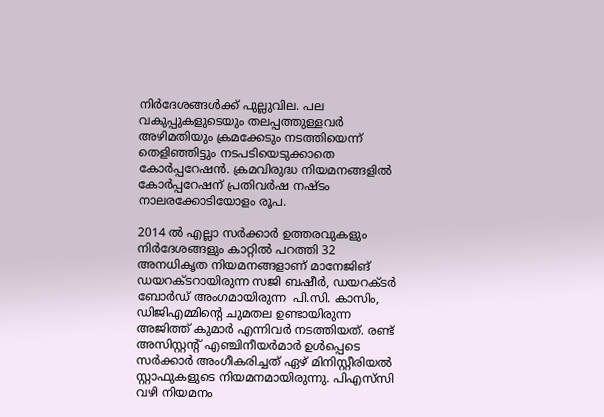നിര്‍ദേശങ്ങള്‍ക്ക് പുല്ലുവില. പല വകുപ്പുകളുടെയും തലപ്പത്തുള്ളവര്‍ അഴിമതിയും ക്രമക്കേടും നടത്തിയെന്ന് തെളിഞ്ഞിട്ടും നടപടിയെടുക്കാതെ കോര്‍പ്പറേഷന്‍. ക്രമവിരുദ്ധ നിയമനങ്ങളില്‍ കോര്‍പ്പറേഷന് പ്രതിവര്‍ഷ നഷ്ടം നാലരക്കോടിയോളം രൂപ.

2014 ല്‍ എല്ലാ സര്‍ക്കാര്‍ ഉത്തരവുകളും നിര്‍ദേശങ്ങളും കാറ്റില്‍ പറത്തി 32 അനധികൃത നിയമനങ്ങളാണ് മാനേജിങ് ഡയറക്ടറായിരുന്ന സജി ബഷീര്‍, ഡയറക്ടര്‍ ബോര്‍ഡ് അംഗമായിരുന്ന  പി.സി. കാസിം, ഡിജിഎമ്മിന്റെ ചുമതല ഉണ്ടായിരുന്ന അജിത്ത് കുമാര്‍ എന്നിവര്‍ നടത്തിയത്. രണ്ട് അസിസ്റ്റന്റ് എഞ്ചിനീയര്‍മാര്‍ ഉള്‍പ്പെടെ സര്‍ക്കാര്‍ അംഗീകരിച്ചത് ഏഴ് മിനിസ്റ്റീരിയല്‍ സ്റ്റാഫുകളുടെ നിയമനമായിരുന്നു. പിഎസ്‌സി വഴി നിയമനം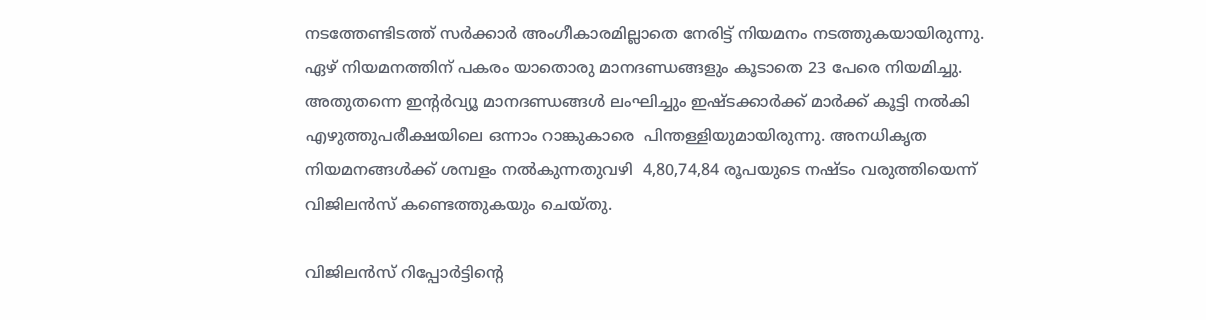നടത്തേണ്ടിടത്ത് സര്‍ക്കാര്‍ അംഗീകാരമില്ലാതെ നേരിട്ട് നിയമനം നടത്തുകയായിരുന്നു. ഏഴ് നിയമനത്തിന് പകരം യാതൊരു മാനദണ്ഡങ്ങളും കൂടാതെ 23 പേരെ നിയമിച്ചു. അതുതന്നെ ഇന്റര്‍വ്യൂ മാനദണ്ഡങ്ങള്‍ ലംഘിച്ചും ഇഷ്ടക്കാര്‍ക്ക് മാര്‍ക്ക് കൂട്ടി നല്‍കി എഴുത്തുപരീക്ഷയിലെ ഒന്നാം റാങ്കുകാരെ  പിന്തള്ളിയുമായിരുന്നു. അനധികൃത നിയമനങ്ങള്‍ക്ക് ശമ്പളം നല്‍കുന്നതുവഴി  4,80,74,84 രൂപയുടെ നഷ്ടം വരുത്തിയെന്ന് വിജിലന്‍സ് കണ്ടെത്തുകയും ചെയ്തു.

വിജിലന്‍സ് റിപ്പോര്‍ട്ടിന്റെ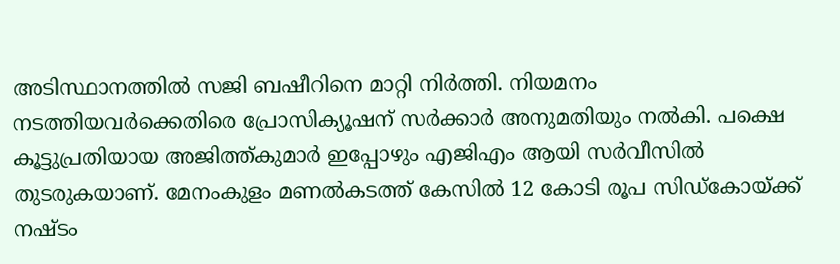അടിസ്ഥാനത്തില്‍ സജി ബഷീറിനെ മാറ്റി നിര്‍ത്തി. നിയമനം നടത്തിയവര്‍ക്കെതിരെ പ്രോസിക്യൂഷന് സര്‍ക്കാര്‍ അനുമതിയും നല്‍കി. പക്ഷെ കൂട്ടുപ്രതിയായ അജിത്ത്കുമാര്‍ ഇപ്പോഴും എജിഎം ആയി സര്‍വീസില്‍ തുടരുകയാണ്. മേനംകുളം മണല്‍കടത്ത് കേസില്‍ 12 കോടി രൂപ സിഡ്‌കോയ്‌ക്ക് നഷ്ടം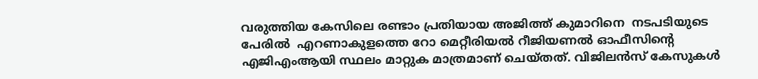വരുത്തിയ കേസിലെ രണ്ടാം പ്രതിയായ അജിത്ത് കുമാറിനെ  നടപടിയുടെ പേരില്‍  എറണാകുളത്തെ റോ മെറ്റീരിയല്‍ റീജിയണല്‍ ഓഫീസിന്റെ എജിഎംആയി സ്ഥലം മാറ്റുക മാത്രമാണ് ചെയ്തത്. വിജിലന്‍സ് കേസുകള്‍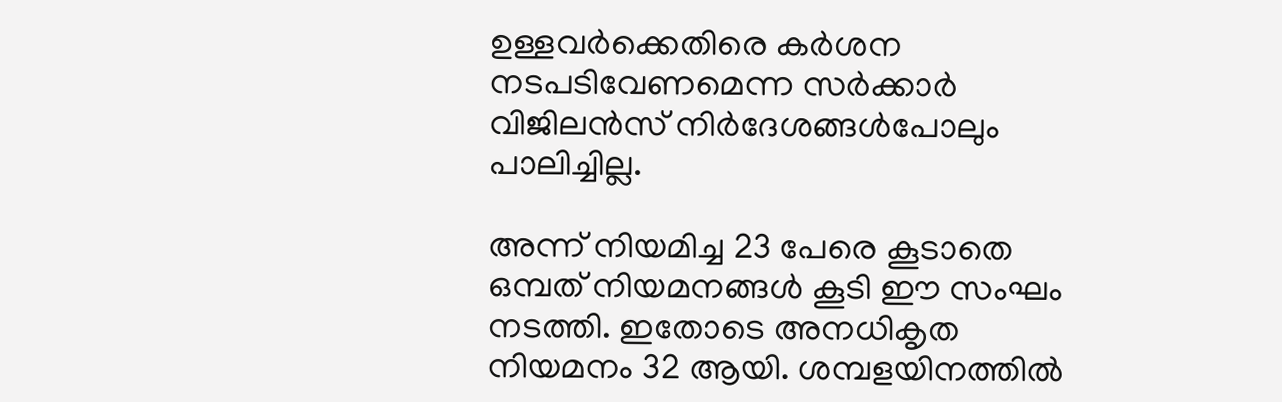ഉള്ളവര്‍ക്കെതിരെ കര്‍ശന നടപടിവേണമെന്ന സര്‍ക്കാര്‍ വിജിലന്‍സ് നിര്‍ദേശങ്ങള്‍പോലും പാലിച്ചില്ല.

അന്ന് നിയമിച്ച 23 പേരെ കൂടാതെ ഒമ്പത് നിയമനങ്ങള്‍ കൂടി ഈ സംഘം നടത്തി. ഇതോടെ അനധികൃത നിയമനം 32 ആയി. ശമ്പളയിനത്തില്‍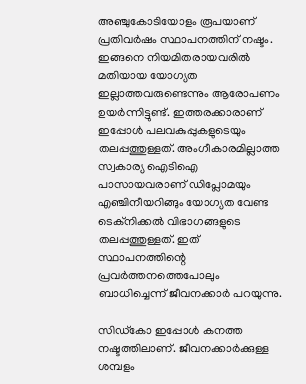അഞ്ചുകോടിയോളം രൂപയാണ് പ്രതിവര്‍ഷം സ്ഥാപനത്തിന് നഷ്ടം. ഇങ്ങനെ നിയമിതരായവരില്‍ മതിയായ യോഗ്യത ഇല്ലാത്തവരുണ്ടെന്നും ആരോപണം ഉയര്‍ന്നിട്ടുണ്ട്. ഇത്തരക്കാരാണ് ഇപ്പോള്‍ പലവകുപ്പുകളുടെയും തലപ്പത്തുള്ളത്. അംഗീകാരമില്ലാത്ത സ്വകാര്യ ഐടിഐ പാസായവരാണ് ഡിപ്ലോമയും എഞ്ചിനീയറിങ്ങും യോഗ്യത വേണ്ട ടെക്‌നിക്കല്‍ വിഭാഗങ്ങളുടെ തലപ്പത്തുള്ളത്. ഇത് സ്ഥാപനത്തിന്റെ പ്രവര്‍ത്തനത്തെപോലും ബാധിച്ചെന്ന് ജീവനക്കാര്‍ പറയുന്നു.

സിഡ്‌കോ ഇപ്പോള്‍ കനത്ത നഷ്ടത്തിലാണ്. ജീവനക്കാര്‍ക്കുള്ള ശമ്പളം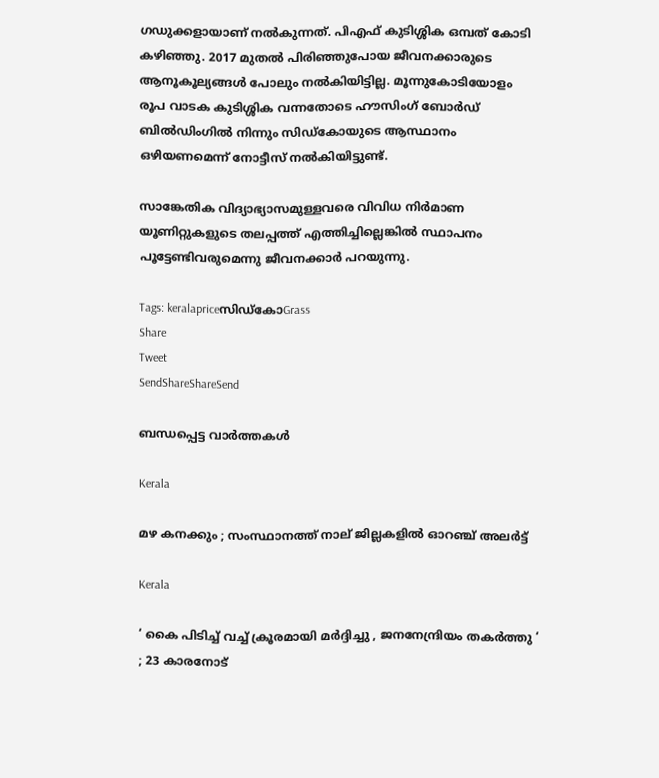ഗഡുക്കളായാണ് നല്‍കുന്നത്. പിഎഫ് കുടിശ്ശിക ഒമ്പത് കോടി കഴിഞ്ഞു. 2017 മുതല്‍ പിരിഞ്ഞുപോയ ജീവനക്കാരുടെ ആനൂകൂല്യങ്ങള്‍ പോലും നല്‍കിയിട്ടില്ല. മൂന്നുകോടിയോളം രൂപ വാടക കുടിശ്ശിക വന്നതോടെ ഹൗസിംഗ് ബോര്‍ഡ് ബില്‍ഡിംഗില്‍ നിന്നും സിഡ്‌കോയുടെ ആസ്ഥാനം ഒഴിയണമെന്ന് നോട്ടീസ് നല്‍കിയിട്ടുണ്ട്.

സാങ്കേതിക വിദ്യാഭ്യാസമുള്ളവരെ വിവിധ നിര്‍മാണ യൂണിറ്റുകളുടെ തലപ്പത്ത് എത്തിച്ചില്ലെങ്കില്‍ സ്ഥാപനം പൂട്ടേണ്ടിവരുമെന്നു ജീവനക്കാര്‍ പറയുന്നു.

Tags: keralapriceസിഡ്‌കോGrass
Share
Tweet
SendShareShareSend

ബന്ധപ്പെട്ട വാര്‍ത്തകള്‍

Kerala

മഴ കനക്കും ; സംസ്ഥാനത്ത് നാല് ജില്ലകളില്‍ ഓറഞ്ച് അലര്‍ട്ട്

Kerala

‘ കൈ പിടിച്ച് വച്ച് ക്രൂരമായി മർദ്ദിച്ചു , ജനനേന്ദ്രിയം തകർത്തു ‘ ; 23 കാരനോട്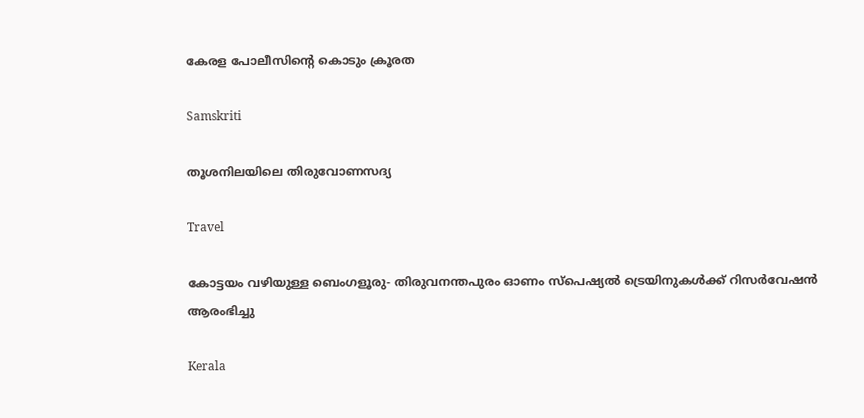കേരള പോലീസിന്റെ കൊടും ക്രൂരത

Samskriti

തൂശനിലയിലെ തിരുവോണസദ്യ

Travel

കോട്ടയം വഴിയുള്ള ബെംഗളൂരു- തിരുവനന്തപുരം ഓണം സ്‌പെഷ്യല്‍ ട്രെയിനുകള്‍ക്ക് റിസര്‍വേഷന്‍ ആരംഭിച്ചു

Kerala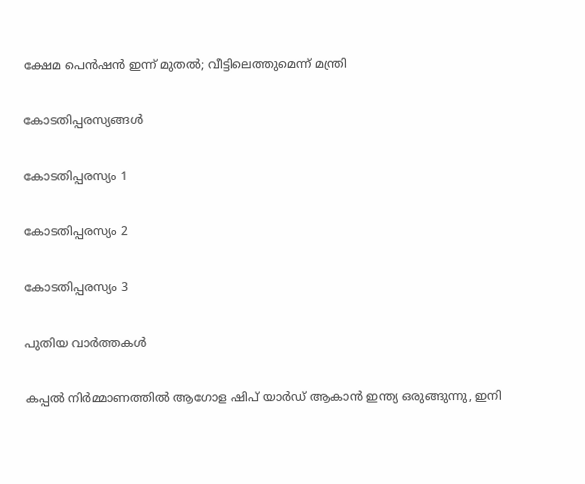ക്ഷേമ പെന്‍ഷന്‍ ഇന്ന് മുതല്‍; വീട്ടിലെത്തുമെന്ന് മന്ത്രി

കോടതിപ്പരസ്യങ്ങള്‍

കോടതിപ്പരസ്യം 1

കോടതിപ്പരസ്യം 2

കോടതിപ്പരസ്യം 3

പുതിയ വാര്‍ത്തകള്‍

കപ്പല്‍ നിര്‍മ്മാണത്തില്‍ ആഗോള ഷിപ് യാര്‍ഡ് ആകാന്‍ ഇന്ത്യ ഒരുങ്ങുന്നു, ഇനി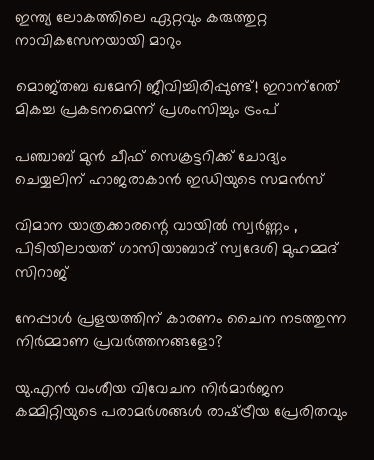ഇന്ത്യ ലോകത്തിലെ ഏറ്റവും കരുത്തുറ്റ നാവികസേനയായി മാറും

മൊജ്തബ ഖമേനി ജീവിച്ചിരിപ്പുണ്ട്! ഇറാന്‌റേത് മികച്ച പ്രകടനമെന്ന് പ്രശംസിച്ചും ട്രംപ്

പഞ്ചാബ് മുൻ ചീഫ് സെക്രട്ടറിക്ക് ചോദ്യം ചെയ്യലിന് ഹാജരാകാൻ ഇഡിയുടെ സമൻസ്

വിമാന യാത്രക്കാരന്റെ വായില്‍ സ്വര്‍ണ്ണം , പിടിയിലായത് ഗാസിയാബാദ് സ്വദേശി മുഹമ്മദ് സിറാജ്

നേപ്പാൾ പ്രളയത്തിന് കാരണം ചൈന നടത്തുന്ന നിർമ്മാണ പ്രവർത്തനങ്ങളോ?

യു.എന്‍ വംശീയ വിവേചന നിര്‍മാര്‍ജന കമ്മിറ്റിയുടെ പരാമര്‍ശങ്ങള്‍ രാഷ്‌ട്രീയ പ്രേരിതവും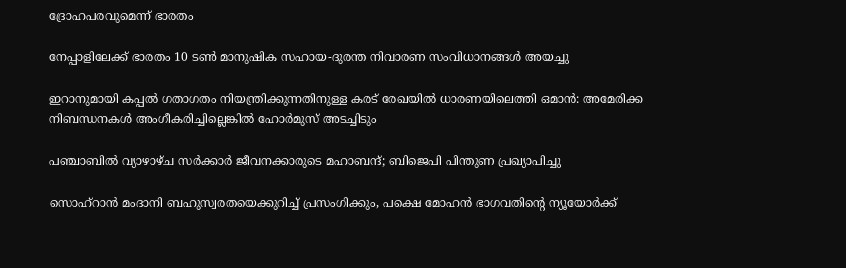ദ്രോഹപരവുമെന്ന് ഭാരതം

നേപ്പാളിലേക്ക് ഭാരതം 10 ടൺ മാനുഷിക സഹായ-ദുരന്ത നിവാരണ സംവിധാനങ്ങൾ അയച്ചു

ഇറാനുമായി കപ്പല്‍ ഗതാഗതം നിയന്ത്രിക്കുന്നതിനുള്ള കരട് രേഖയില്‍ ധാരണയിലെത്തി ഒമാൻ: അമേരിക്ക നിബന്ധനകള്‍ അംഗീകരിച്ചില്ലെങ്കില്‍ ഹോര്‍മുസ് അടച്ചിടും

പഞ്ചാബിൽ വ്യാഴാഴ്ച സർക്കാർ ജീവനക്കാരുടെ മഹാബന്ദ്; ബിജെപി പിന്തുണ പ്രഖ്യാപിച്ചു

സൊഹ്റാന്‍ മംദാനി ബഹുസ്വരതയെക്കുറിച്ച് പ്രസംഗിക്കും, പക്ഷെ മോഹന്‍ ഭാഗവതിന്റെ ന്യൂയോര്‍ക്ക്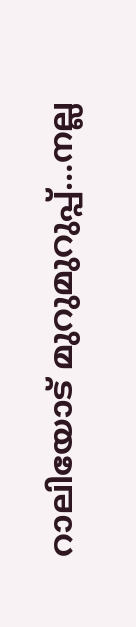റാലിയോട് മുറുമുറുപ്പ്…നല്ല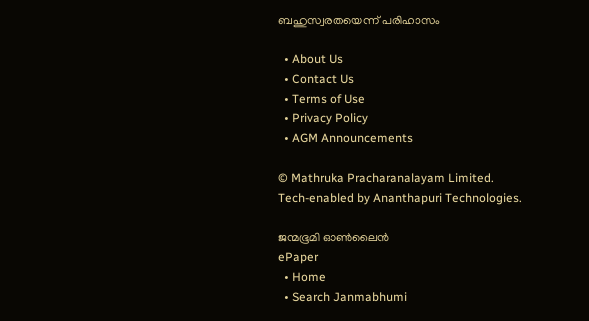ബഹുസ്വരതയെന്ന് പരിഹാസം

  • About Us
  • Contact Us
  • Terms of Use
  • Privacy Policy
  • AGM Announcements

© Mathruka Pracharanalayam Limited.
Tech-enabled by Ananthapuri Technologies.

ജന്മഭൂമി ഓണ്‍ലൈന്‍
ePaper
  • Home
  • Search Janmabhumi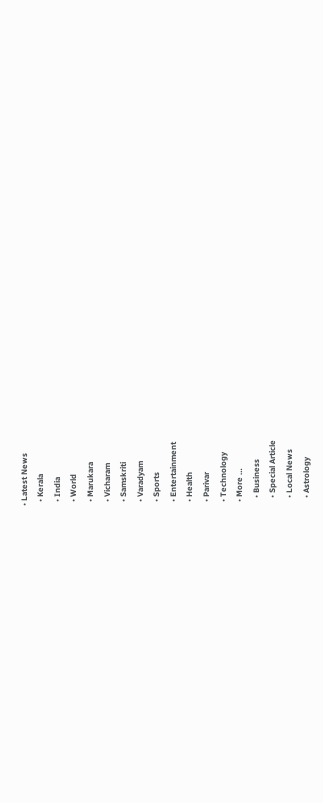• Latest News
  • Kerala
  • India
  • World
  • Marukara
  • Vicharam
  • Samskriti
  • Varadyam
  • Sports
  • Entertainment
  • Health
  • Parivar
  • Technology
  • More …
    • Business
    • Special Article
    • Local News
    • Astrology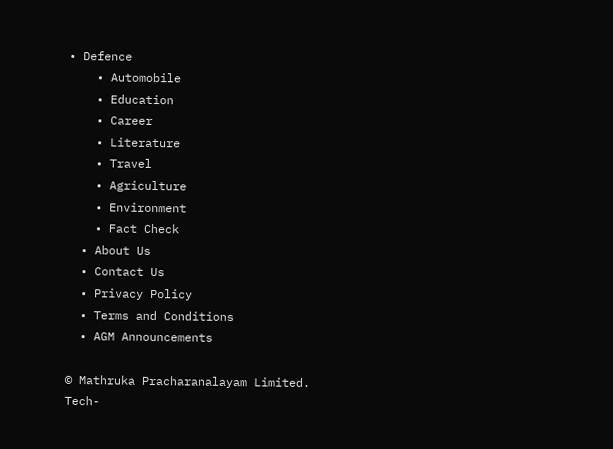• Defence
    • Automobile
    • Education
    • Career
    • Literature
    • Travel
    • Agriculture
    • Environment
    • Fact Check
  • About Us
  • Contact Us
  • Privacy Policy
  • Terms and Conditions
  • AGM Announcements

© Mathruka Pracharanalayam Limited.
Tech-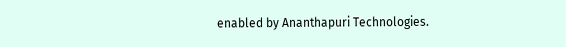enabled by Ananthapuri Technologies.